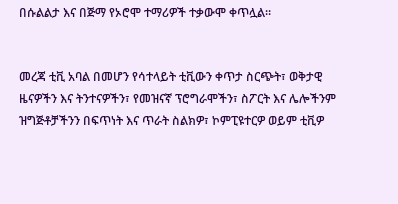በሱልልታ እና በጅማ የኦሮሞ ተማሪዎች ተቃውሞ ቀጥሏል።


መረጃ ቲቪ አባል በመሆን የሳተላይት ቲቪውን ቀጥታ ስርጭት፣ ወቅታዊ ዜናዎችን እና ትንተናዎችን፣ የመዝናኛ ፕሮግራሞችን፣ ስፖርት እና ሌሎችንም ዝግጅቶቻችንን በፍጥነት እና ጥራት ስልክዎ፣ ኮምፒዩተርዎ ወይም ቲቪዎ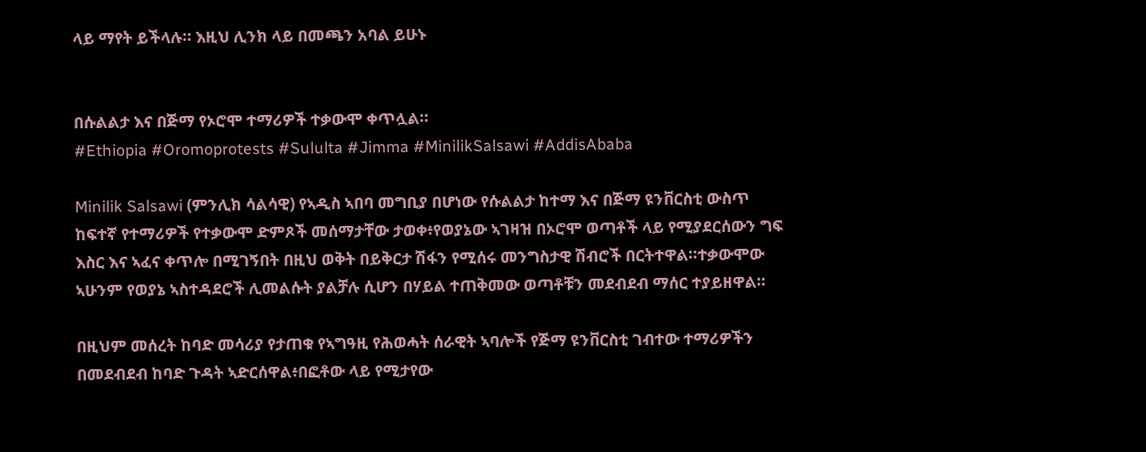ላይ ማየት ይችላሉ። እዚህ ሊንክ ላይ በመጫን አባል ይሁኑ


በሱልልታ እና በጅማ የኦሮሞ ተማሪዎች ተቃውሞ ቀጥሏል።
#Ethiopia #Oromoprotests #Sululta #Jimma #MinilikSalsawi #AddisAbaba

Minilik Salsawi (ምንሊክ ሳልሳዊ) የኣዲስ ኣበባ መግቢያ በሆነው የሱልልታ ከተማ እና በጅማ ዩንቨርስቲ ውስጥ ከፍተኛ የተማሪዎች የተቃውሞ ድምጾች መሰማታቸው ታወቀ፥የወያኔው ኣገዛዝ በኦሮሞ ወጣቶች ላይ የሚያደርሰውን ግፍ እስር እና ኣፈና ቀጥሎ በሚገኝበት በዚህ ወቅት በይቅርታ ሽፋን የሚሰሩ መንግስታዊ ሽብሮች በርትተዋል።ተቃውሞው ኣሁንም የወያኔ ኣስተዳደሮች ሊመልሱት ያልቻሉ ሲሆን በሃይል ተጠቅመው ወጣቶቹን መደብደብ ማሰር ተያይዘዋል።

በዚህም መሰረት ከባድ መሳሪያ የታጠቁ የኣግዓዚ የሕወሓት ሰራዊት ኣባሎች የጅማ ዩንቨርስቲ ገብተው ተማሪዎችን በመደብደብ ከባድ ጉዳት ኣድርሰዋል፥በፎቶው ላይ የሚታየው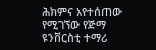ሕክምና አየተሰጠው የሚገኘው የጅማ ዩንቨርስቲ ተማሪ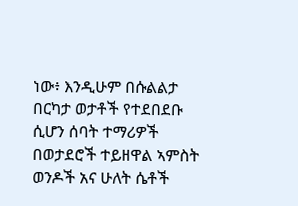ነው፥ እንዲሁም በሱልልታ በርካታ ወታቶች የተደበደቡ ሲሆን ሰባት ተማሪዎች በወታደሮች ተይዘዋል ኣምስት ወንዶች አና ሁለት ሴቶች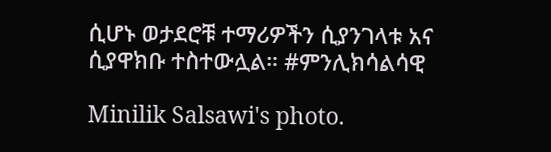ሲሆኑ ወታደሮቹ ተማሪዎችን ሲያንገላቱ አና ሲያዋክቡ ተስተውሏል። #ምንሊክሳልሳዊ

Minilik Salsawi's photo.